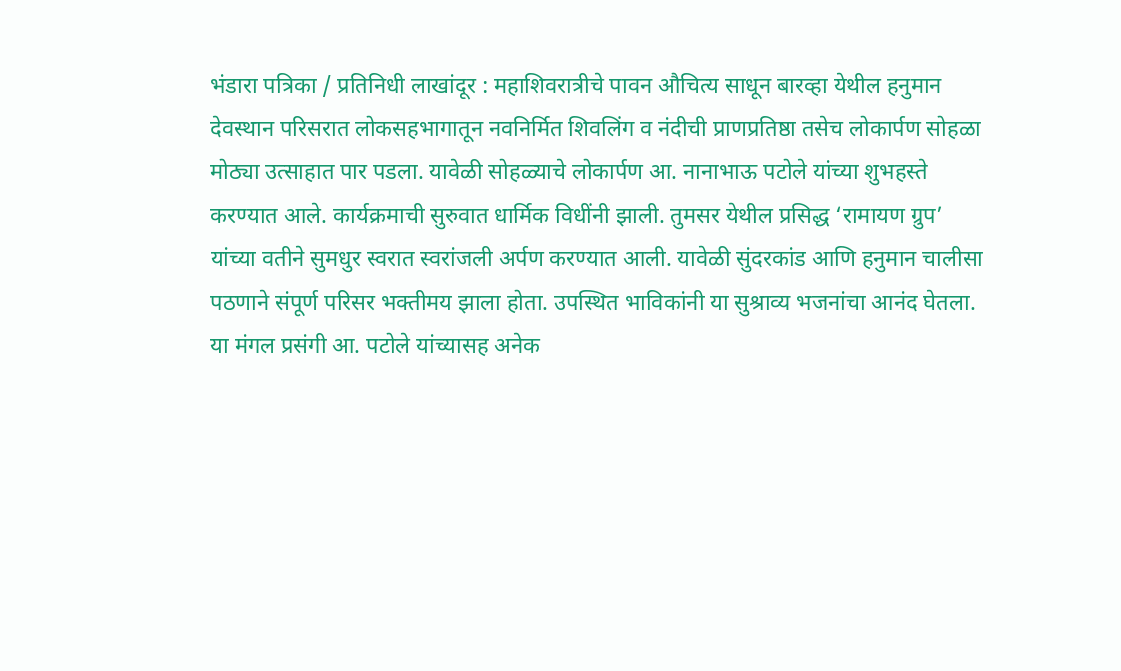भंडारा पत्रिका / प्रतिनिधी लाखांदूर : महाशिवरात्रीचे पावन औचित्य साधून बारव्हा येथील हनुमान देवस्थान परिसरात लोकसहभागातून नवनिर्मित शिवलिंग व नंदीची प्राणप्रतिष्ठा तसेच लोकार्पण सोहळा मोठ्या उत्साहात पार पडला. यावेळी सोहळ्याचे लोकार्पण आ. नानाभाऊ पटोले यांच्या शुभहस्ते करण्यात आले. कार्यक्रमाची सुरुवात धार्मिक विधींनी झाली. तुमसर येथील प्रसिद्ध ‘रामायण ग्रुप’ यांच्या वतीने सुमधुर स्वरात स्वरांजली अर्पण करण्यात आली. यावेळी सुंदरकांड आणि हनुमान चालीसा पठणाने संपूर्ण परिसर भक्तीमय झाला होता. उपस्थित भाविकांनी या सुश्राव्य भजनांचा आनंद घेतला.
या मंगल प्रसंगी आ. पटोले यांच्यासह अनेक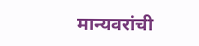मान्यवरांची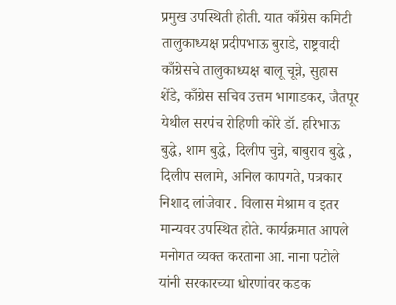प्रमुख उपस्थिती होती. यात काँग्रेस कमिटी तालुकाध्यक्ष प्रदीपभाऊ बुराडे, राष्ट्रवादी काँग्रेसचे तालुकाध्यक्ष बालू चून्ने, सुहास शेंडे, काँग्रेस सचिव उत्तम भागाडकर, जैतपूर येथील सरपंच रोहिणी कोरे डॉ. हरिभाऊ बुद्धे, शाम बुद्धे, दिलीप चुन्ने, बाबुराव बुद्धे , दिलीप सलामे, अनिल कापगते, पत्रकार निशाद लांजेवार . विलास मेश्राम व इतर मान्यवर उपस्थित होते. कार्यक्रमात आपले मनोगत व्यक्त करताना आ. नाना पटोले यांनी सरकारच्या धोरणांवर कडक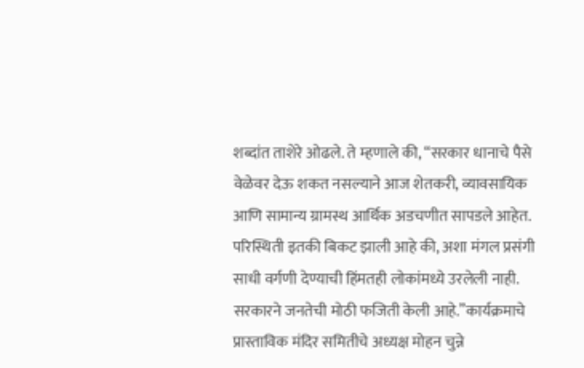शब्दांत ताशेरे ओढले. ते म्हणाले की, “सरकार धानाचे पैसे वेळेवर देऊ शकत नसल्याने आज शेतकरी, व्यावसायिक आणि सामान्य ग्रामस्थ आर्थिक अडचणीत सापडले आहेत. परिस्थिती इतकी बिकट झाली आहे की, अशा मंगल प्रसंगी साधी वर्गणी देण्याची हिंमतही लोकांमध्ये उरलेली नाही. सरकारने जनतेची मोठी फजिती केली आहे.”कार्यक्रमाचे प्रास्ताविक मंदिर समितीचे अध्यक्ष मोहन चुन्ने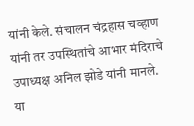यांनी केले. संचालन चंद्रहास चव्हाण यांनी तर उपस्थितांचे आभार मंदिराचे उपाध्यक्ष अनिल झोडे यांनी मानले. या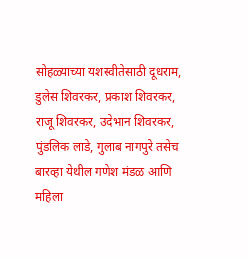सोहळ्याच्या यशस्वीतेसाठी दूधराम, डुलेस शिवरकर, प्रकाश शिवरकर, राजू शिवरकर, उदेभान शिवरकर, पुंडलिक लाडे, गुलाब नागपुरे तसेच बारव्हा येथील गणेश मंडळ आणि महिला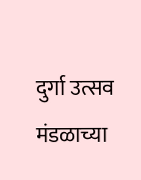दुर्गा उत्सव मंडळाच्या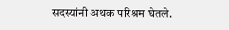सदस्यांनी अथक परिश्रम घेतले.